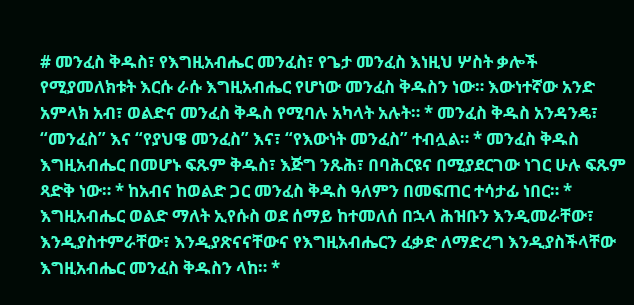# መንፈስ ቅዱስ፣ የእግዚአብሔር መንፈስ፣ የጌታ መንፈስ እነዚህ ሦስት ቃሎች የሚያመለክቱት እርሱ ራሱ እግዚአብሔር የሆነው መንፈስ ቅዱስን ነው። እውነተኛው አንድ አምላክ አብ፣ ወልድና መንፈስ ቅዱስ የሚባሉ አካላት አሉት። * መንፈስ ቅዱስ አንዳንዴ፣ “መንፈስ” እና “የያህዌ መንፈስ” እና፣ “የእውነት መንፈስ” ተብሏል። * መንፈስ ቅዱስ እግዚአብሔር በመሆኑ ፍጹም ቅዱስ፣ እጅግ ንጹሕ፣ በባሕርዩና በሚያደርገው ነገር ሁሉ ፍጹም ጻድቅ ነው። * ከአብና ከወልድ ጋር መንፈስ ቅዱስ ዓለምን በመፍጠር ተሳታፊ ነበር። * እግዚአብሔር ወልድ ማለት ኢየሱስ ወደ ሰማይ ከተመለሰ በኋላ ሕዝቡን እንዲመራቸው፣ እንዲያስተምራቸው፣ እንዲያጽናናቸውና የእግዚአብሔርን ፈቃድ ለማድረግ እንዲያስችላቸው እግዚአብሔር መንፈስ ቅዱስን ላከ። *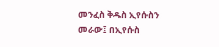መንፈስ ቅዱስ ኢየሱስን መራው፤ በኢየሱስ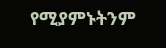የሚያምኑትንም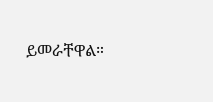ይመራቸዋል።